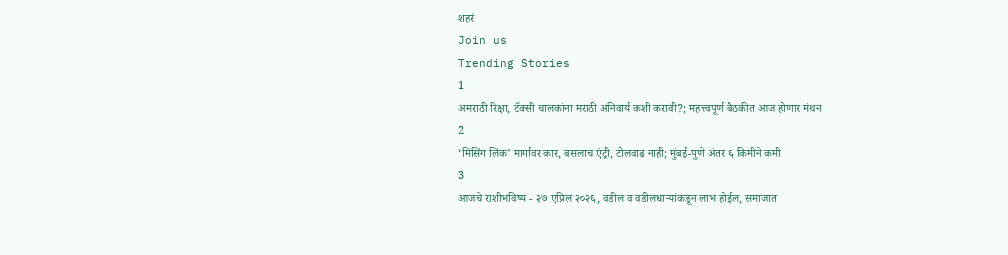शहरं
Join us
Trending Stories
1
अमराठी रिक्षा, टॅक्सी चालकांना मराठी अनिवार्य कशी करावी?; महत्त्वपूर्ण बैठकीत आज होणार मंथन
2
‘मिसिंग लिंक’ मार्गावर कार, बसलाच एंट्री, टोलवाढ नाही; मुंबई-पुणे अंतर ६ किमीने कमी
3
आजचे राशीभविष्य - २७ एप्रिल २०२६, वडील व वडीलधार्‍यांकडून लाभ होईल, समाजात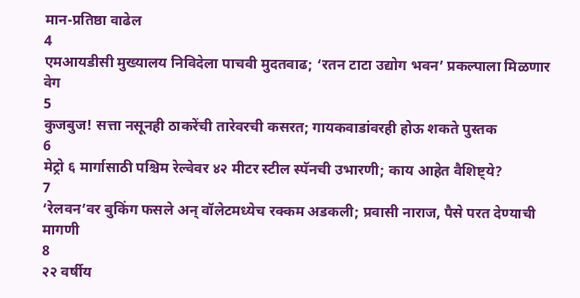मान-प्रतिष्ठा वाढेल
4
एमआयडीसी मुख्यालय निविदेला पाचवी मुदतवाढ; ‘रतन टाटा उद्योग भवन’ प्रकल्पाला मिळणार वेग
5
कुजबुज! सत्ता नसूनही ठाकरेंची तारेवरची कसरत; गायकवाडांवरही होऊ शकते पुस्तक
6
मेट्रो ६ मार्गासाठी पश्चिम रेल्वेवर ४२ मीटर स्टील स्पॅनची उभारणी; काय आहेत वैशिष्ट्ये?
7
‘रेलवन’वर बुकिंग फसले अन् वॉलेटमध्येच रक्कम अडकली; प्रवासी नाराज, पैसे परत देण्याची मागणी
8
२२ वर्षीय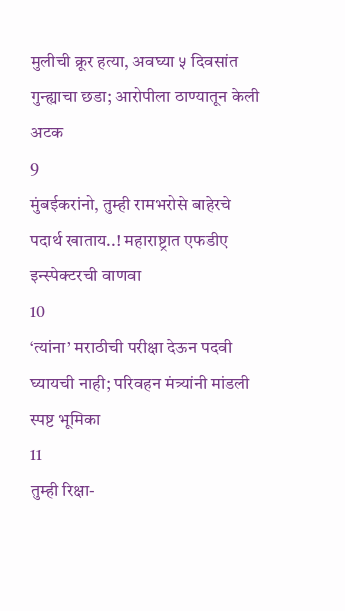मुलीची क्रूर हत्या, अवघ्या ५ दिवसांत गुन्ह्याचा छडा; आरोपीला ठाण्यातून केली अटक
9
मुंबईकरांनो, तुम्ही रामभरोसे बाहेरचे पदार्थ खाताय..! महाराष्ट्रात एफडीए इन्स्पेक्टरची वाणवा
10
‘त्यांना’ मराठीची परीक्षा देऊन पदवी घ्यायची नाही; परिवहन मंत्र्यांनी मांडली स्पष्ट भूमिका
11
तुम्ही रिक्षा-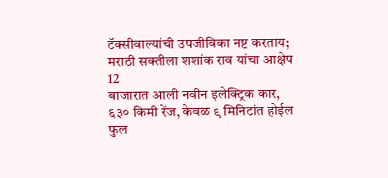टॅक्सीवाल्यांची उपजीविका नष्ट करताय; मराठी सक्तीला शशांक राव यांचा आक्षेप
12
बाजारात आली नवीन इलेक्ट्रिक कार, ६३० किमी रेंज, केवळ ९ मिनिटांत होईल फुल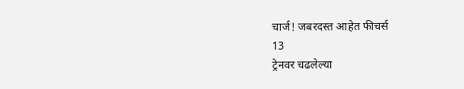चार्ज! जबरदस्त आहेत फीचर्स
13
ट्रेनवर चढलेल्या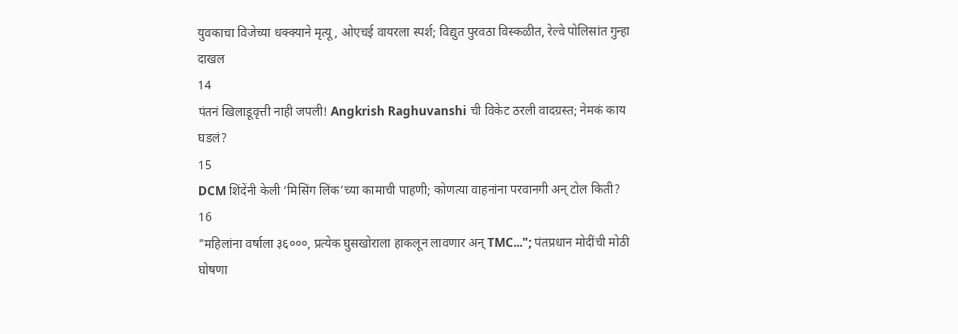युवकाचा विजेच्या धक्क्याने मृत्यू, ओएचई वायरला स्पर्श; विद्युत पुरवठा विस्कळीत, रेल्वे पोलिसांत गुन्हा दाखल
14
पंतनं खिलाडूवृत्ती नाही जपली! Angkrish Raghuvanshi ची विकेट ठरली वादग्रस्त; नेमकं काय घडलं?
15
DCM शिंदेंनी केली ‘मिसिंग लिंक’च्या कामाची पाहणी; कोणत्या वाहनांना परवानगी अन् टोल किती?
16
"महिलांना वर्षाला ३६०००, प्रत्येक घुसखोराला हाकलून लावणार अन् TMC..."; पंतप्रधान मोदींची मोठी घोषणा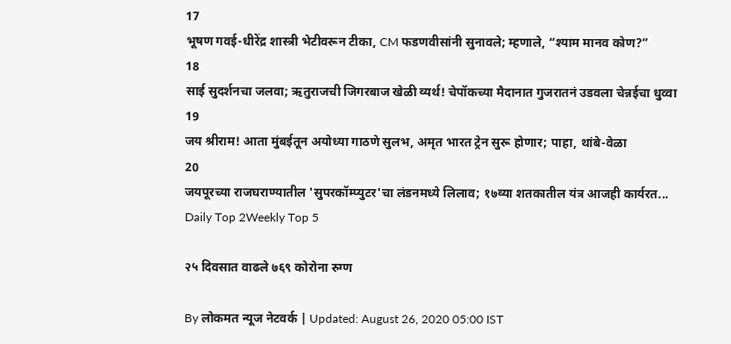17
भूषण गवई-धीरेंद्र शास्त्री भेटीवरून टीका, CM फडणवीसांनी सुनावले; म्हणाले, “श्याम मानव कोण?”
18
साई सुदर्शनचा जलवा; ऋतुराजची जिगरबाज खेळी व्यर्थ! चेपॉकच्या मैदानात गुजरातनं उडवला चेन्नईचा धुव्वा
19
जय श्रीराम! आता मुंबईतून अयोध्या गाठणे सुलभ, अमृत भारत ट्रेन सुरू होणार; पाहा, थांबे-वेळा
20
जयपूरच्या राजघराण्यातील 'सुपरकॉम्प्युटर'चा लंडनमध्ये लिलाव; १७व्या शतकातील यंत्र आजही कार्यरत...
Daily Top 2Weekly Top 5

२५ दिवसात वाढले ७६९ कोरोना रुग्ण

By लोकमत न्यूज नेटवर्क | Updated: August 26, 2020 05:00 IST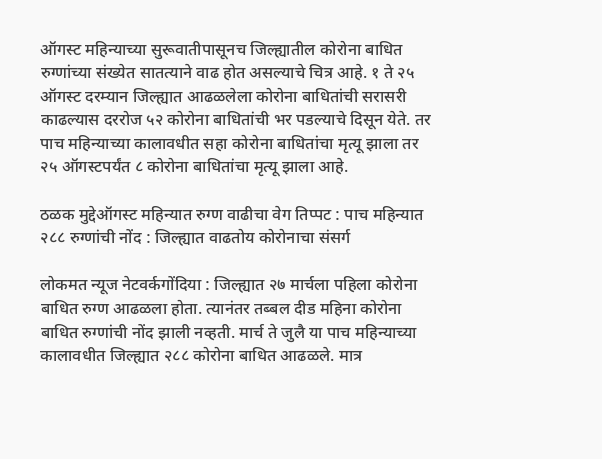ऑगस्ट महिन्याच्या सुरूवातीपासूनच जिल्ह्यातील कोरोना बाधित रुग्णांच्या संख्येत सातत्याने वाढ होत असल्याचे चित्र आहे. १ ते २५ ऑगस्ट दरम्यान जिल्ह्यात आढळलेला कोरोना बाधितांची सरासरी काढल्यास दररोज ५२ कोरोना बाधितांची भर पडल्याचे दिसून येते. तर पाच महिन्याच्या कालावधीत सहा कोरोना बाधितांचा मृत्यू झाला तर २५ ऑगस्टपर्यंत ८ कोरोना बाधितांचा मृत्यू झाला आहे.

ठळक मुद्देऑगस्ट महिन्यात रुग्ण वाढीचा वेग तिप्पट : पाच महिन्यात २८८ रुग्णांची नोंद : जिल्ह्यात वाढतोय कोरोनाचा संसर्ग

लोकमत न्यूज नेटवर्कगोंदिया : जिल्ह्यात २७ मार्चला पहिला कोरोना बाधित रुग्ण आढळला होता. त्यानंतर तब्बल दीड महिना कोरोना बाधित रुग्णांची नोंद झाली नव्हती. मार्च ते जुलै या पाच महिन्याच्या कालावधीत जिल्ह्यात २८८ कोरोना बाधित आढळले. मात्र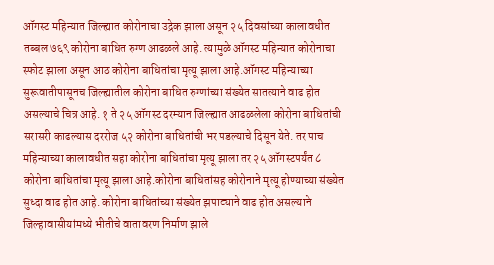ऑगस्ट महिन्यात जिल्ह्यात कोरोनाचा उद्रेक झाला असून २५ दिवसांच्या कालावधीत तब्बल ७६९ कोरोना बाधित रुग्ण आढळले आहे. त्यामुळे ऑगस्ट महिन्यात कोरोनाचा स्फोट झाला असून आठ कोरोना बाधितांचा मृत्यू झाला आहे.ऑगस्ट महिन्याच्या सुरूवातीपासूनच जिल्ह्यातील कोरोना बाधित रुग्णांच्या संख्येत सातत्याने वाढ होत असल्याचे चित्र आहे. १ ते २५ ऑगस्ट दरम्यान जिल्ह्यात आढळलेला कोरोना बाधितांची सरासरी काढल्यास दररोज ५२ कोरोना बाधितांची भर पडल्याचे दिसून येते. तर पाच महिन्याच्या कालावधीत सहा कोरोना बाधितांचा मृत्यू झाला तर २५ ऑगस्टपर्यंत ८ कोरोना बाधितांचा मृत्यू झाला आहे.कोरोना बाधितांसह कोरोनाने मृत्यू होण्याच्या संख्येत सुध्दा वाढ होत आहे. कोरोना बाधितांच्या संख्येत झपाट्याने वाढ होत असल्याने जिल्हावासीयांमध्ये भीतीचे वातावरण निर्माण झाले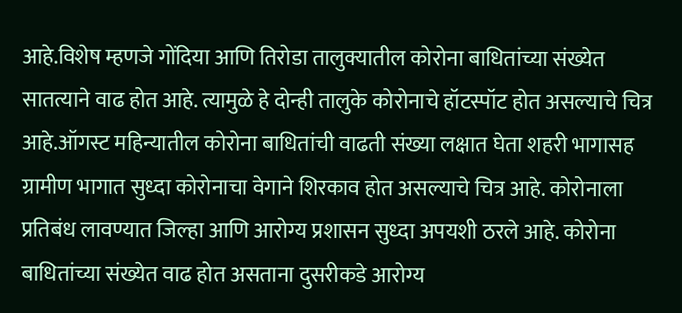आहे.विशेष म्हणजे गोंदिया आणि तिरोडा तालुक्यातील कोरोना बाधितांच्या संख्येत सातत्याने वाढ होत आहे. त्यामुळे हे दोन्ही तालुके कोरोनाचे हॉटस्पॉट होत असल्याचे चित्र आहे.ऑगस्ट महिन्यातील कोरोना बाधितांची वाढती संख्या लक्षात घेता शहरी भागासह ग्रामीण भागात सुध्दा कोरोनाचा वेगाने शिरकाव होत असल्याचे चित्र आहे. कोरोनाला प्रतिबंध लावण्यात जिल्हा आणि आरोग्य प्रशासन सुध्दा अपयशी ठरले आहे. कोरोना बाधितांच्या संख्येत वाढ होत असताना दुसरीकडे आरोग्य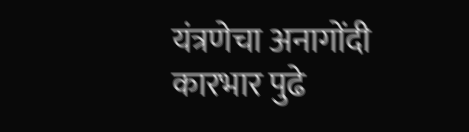यंत्रणेचा अनागोंदी कारभार पुढे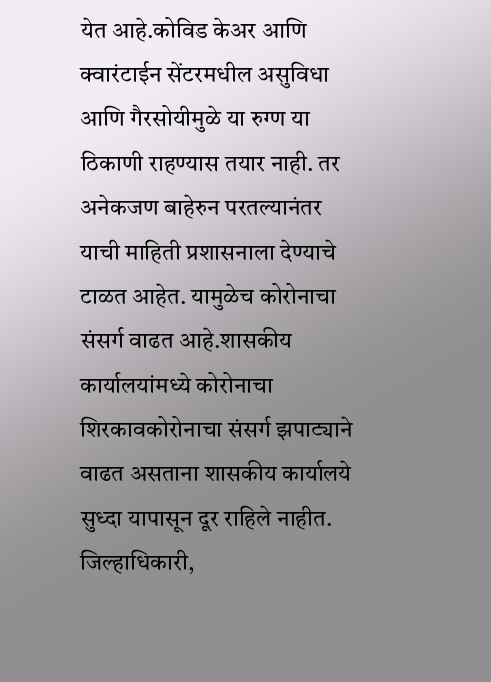येत आहे.कोविड केअर आणि क्वारंटाईन सेंटरमधील असुविधा आणि गैरसोयीमुळे या रुग्ण या ठिकाणी राहण्यास तयार नाही. तर अनेकजण बाहेरुन परतल्यानंतर याची माहिती प्रशासनाला देण्याचे टाळत आहेत. यामुळेच कोरोनाचा संसर्ग वाढत आहे.शासकीय कार्यालयांमध्ये कोरोनाचा शिरकावकोरोनाचा संसर्ग झपाट्याने वाढत असताना शासकीय कार्यालये सुध्दा यापासून दूर राहिले नाहीत. जिल्हाधिकारी,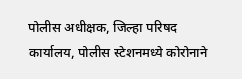पोलीस अधीक्षक, जिल्हा परिषद कार्यालय, पोलीस स्टेशनमध्ये कोरोनाने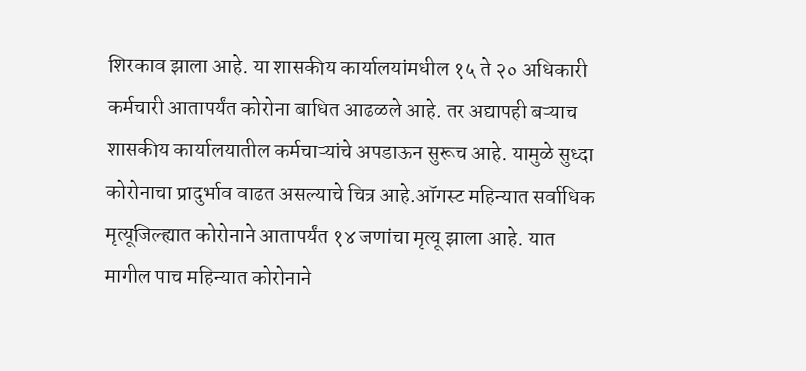शिरकाव झाला आहे. या शासकीय कार्यालयांमधील १५ ते २० अधिकारी कर्मचारी आतापर्यंत कोरोना बाधित आढळले आहे. तर अद्यापही बऱ्याच शासकीय कार्यालयातील कर्मचाऱ्यांचे अपडाऊन सुरूच आहे. यामुळे सुध्दा कोरोनाचा प्रादुर्भाव वाढत असल्याचे चित्र आहे.ऑगस्ट महिन्यात सर्वाधिक मृत्यूजिल्ह्यात कोरोनाने आतापर्यंत १४ जणांचा मृत्यू झाला आहे. यात मागील पाच महिन्यात कोरोनाने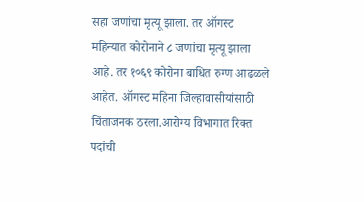सहा जणांचा मृत्यू झाला. तर ऑगस्ट महिन्यात कोरोनाने ८ जणांचा मृत्यू झाला आहे. तर १०६९ कोरोना बाधित रुग्ण आढळले आहेत. ऑगस्ट महिना जिल्हावासीयांसाठी चिंताजनक ठरला.आरोग्य विभागात रिक्त पदांची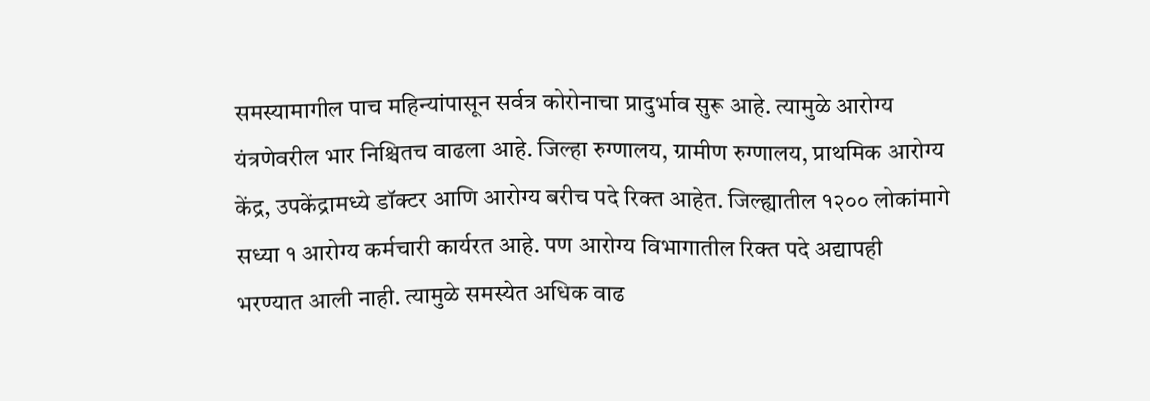समस्यामागील पाच महिन्यांपासून सर्वत्र कोरोनाचा प्रादुर्भाव सुरू आहे. त्यामुळे आरोग्य यंत्रणेवरील भार निश्चितच वाढला आहे. जिल्हा रुग्णालय, ग्रामीण रुग्णालय, प्राथमिक आरोग्य केंद्र, उपकेंद्रामध्ये डॉक्टर आणि आरोग्य बरीच पदे रिक्त आहेत. जिल्ह्यातील १२०० लोकांमागे सध्या १ आरोग्य कर्मचारी कार्यरत आहे. पण आरोग्य विभागातील रिक्त पदे अद्यापही भरण्यात आली नाही. त्यामुळे समस्येत अधिक वाढ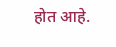होत आहे.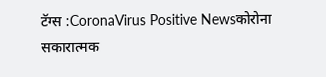टॅग्स :CoronaVirus Positive Newsकोरोना सकारात्मक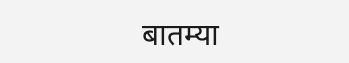बातम्या